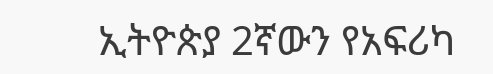ኢትዮጵያ 2ኛውን የአፍሪካ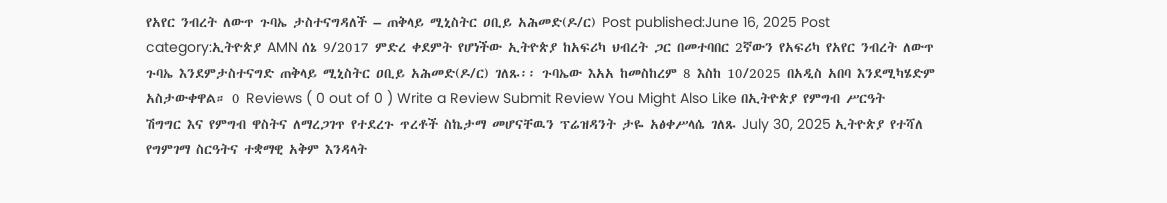የአየር ንብረት ለውጥ ጉባኤ ታስተናግዳለች – ጠቅላይ ሚኒስትር ዐቢይ አሕመድ(ዶ/ር) Post published:June 16, 2025 Post category:ኢትዮጵያ AMN ሰኔ 9/2017 ምድረ ቀደምት የሆነችው ኢትዮጵያ ከአፍሪካ ህብረት ጋር በመተባበር 2ኛውን የአፍሪካ የአየር ንብረት ለውጥ ጉባኤ እንደምታስተናግድ ጠቅላይ ሚኒስትር ዐቢይ አሕመድ(ዶ/ር) ገለጹ፡፡ ጉባኤው እአአ ከመስከረም 8 እስከ 10/2025 በአዲስ አበባ እንደሚካሄድም አስታውቀዋል። 0 Reviews ( 0 out of 0 ) Write a Review Submit Review You Might Also Like በኢትዮጵያ የምግብ ሥርዓት ሽግግር እና የምግብ ዋስትና ለማረጋገጥ የተደረጉ ጥረቶች ስኬታማ መሆናቸዉን ፕሬዝዳንት ታዬ አፅቀሥላሴ ገለጹ July 30, 2025 ኢትዮጵያ የተሻለ የግምገማ ስርዓትና ተቋማዊ አቅም እንዳላት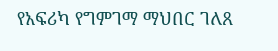የአፍሪካ የግምገማ ማህበር ገለጸ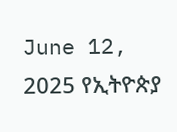June 12, 2025 የኢትዮጵያ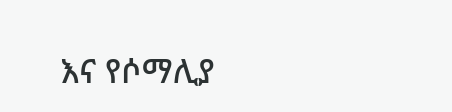እና የሶማሊያ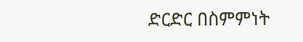ድርድር በስምምነት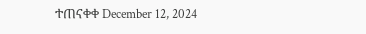ተጠናቀቀ December 12, 2024